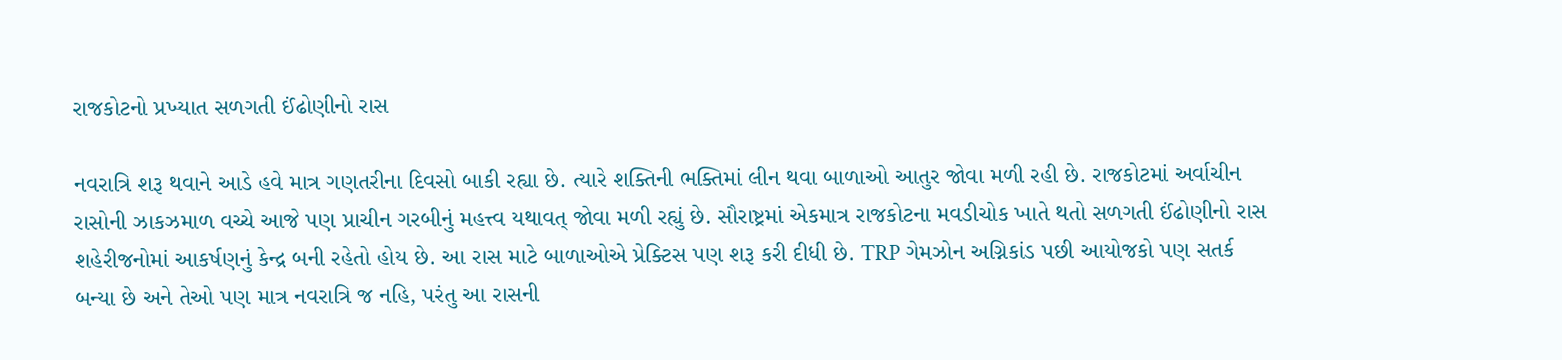રાજકોટનો પ્રખ્યાત સળગતી ઈંઢોણીનો રાસ

નવરાત્રિ શરૂ થવાને આડે હવે માત્ર ગણતરીના દિવસો બાકી રહ્યા છે. ત્યારે શક્તિની ભક્તિમાં લીન થવા બાળાઓ આતુર જોવા મળી રહી છે. રાજકોટમાં અર્વાચીન રાસોની ઝાકઝમાળ વચ્ચે આજે પણ પ્રાચીન ગરબીનું મહત્ત્વ યથાવત્ જોવા મળી રહ્યું છે. સૌરાષ્ટ્રમાં એકમાત્ર રાજકોટના મવડીચોક ખાતે થતો સળગતી ઈંઢોણીનો રાસ શહેરીજનોમાં આકર્ષણનું કેન્દ્ર બની રહેતો હોય છે. આ રાસ માટે બાળાઓએ પ્રેક્ટિસ પણ શરૂ કરી દીધી છે. TRP ગેમઝોન અગ્નિકાંડ પછી આયોજકો પણ સતર્ક બન્યા છે અને તેઓ પણ માત્ર નવરાત્રિ જ નહિ, પરંતુ આ રાસની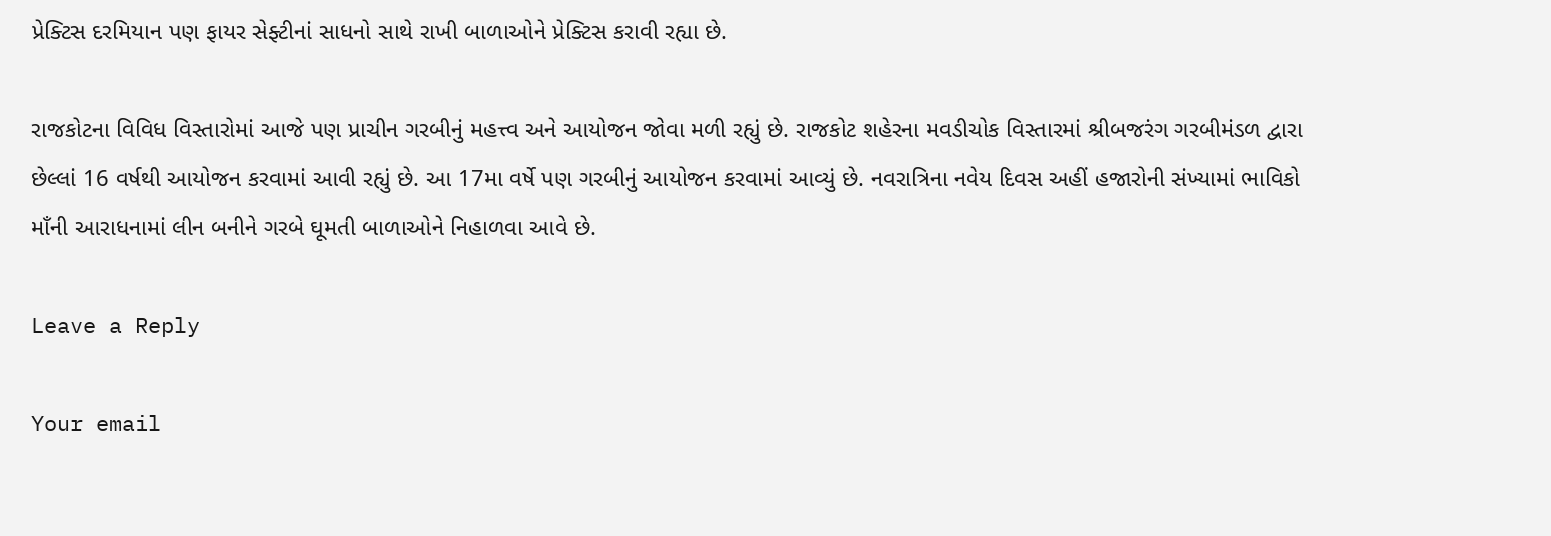પ્રેક્ટિસ દરમિયાન પણ ફાયર સેફ્ટીનાં સાધનો સાથે રાખી બાળાઓને પ્રેક્ટિસ કરાવી રહ્યા છે.

રાજકોટના વિવિધ વિસ્તારોમાં આજે પણ પ્રાચીન ગરબીનું મહત્ત્વ અને આયોજન જોવા મળી રહ્યું છે. રાજકોટ શહેરના મવડીચોક વિસ્તારમાં શ્રીબજરંગ ગરબીમંડળ દ્વારા છેલ્લાં 16 વર્ષથી આયોજન કરવામાં આવી રહ્યું છે. આ 17મા વર્ષે પણ ગરબીનું આયોજન કરવામાં આવ્યું છે. નવરાત્રિના નવેય દિવસ અહીં હજારોની સંખ્યામાં ભાવિકો માઁની આરાધનામાં લીન બનીને ગરબે ઘૂમતી બાળાઓને નિહાળવા આવે છે.

Leave a Reply

Your email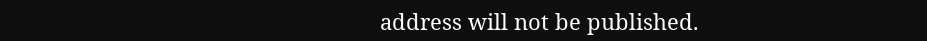address will not be published.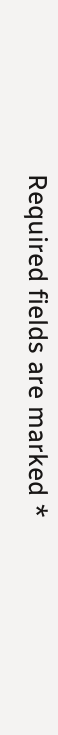Required fields are marked *